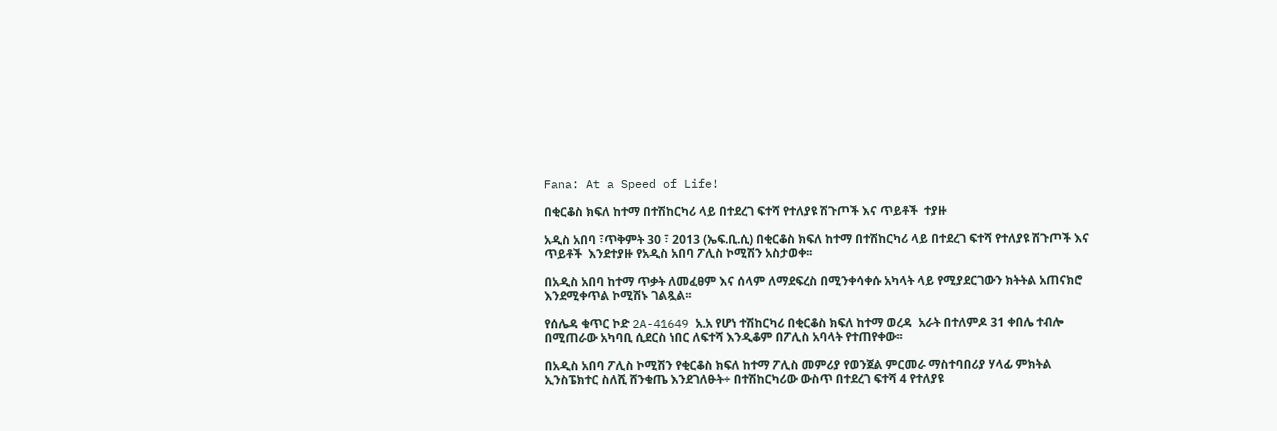Fana: At a Speed of Life!

በቂርቆስ ክፍለ ከተማ በተሽከርካሪ ላይ በተደረገ ፍተሻ የተለያዩ ሽጉጦች እና ጥይቶች  ተያዙ

አዲስ አበባ ፣ጥቅምት 30 ፣ 2013 (ኤፍ.ቢ.ሲ) በቂርቆስ ክፍለ ከተማ በተሽከርካሪ ላይ በተደረገ ፍተሻ የተለያዩ ሽጉጦች እና ጥይቶች  እንደተያዙ የአዲስ አበባ ፖሊስ ኮሚሽን አስታወቀ፡፡

በአዲስ አበባ ከተማ ጥቃት ለመፈፀም እና ሰላም ለማደፍረስ በሚንቀሳቀሱ አካላት ላይ የሚያደርገውን ክትትል አጠናክሮ እንደሚቀጥል ኮሚሽኑ ገልጿል፡፡

የሰሌዳ ቁጥር ኮድ 2A-41649 አ.አ የሆነ ተሽከርካሪ በቂርቆስ ክፍለ ከተማ ወረዳ  አራት በተለምዶ 31 ቀበሌ ተብሎ በሚጠራው አካባቢ ሲደርስ ነበር ለፍተሻ እንዲቆም በፖሊስ አባላት የተጠየቀው፡፡

በአዲስ አበባ ፖሊስ ኮሚሽን የቂርቆስ ክፍለ ከተማ ፖሊስ መምሪያ የወንጀል ምርመራ ማስተባበሪያ ሃላፊ ምክትል ኢንስፔክተር ስለሺ ሸንቁጤ እንደገለፁት÷ በተሽከርካሪው ውስጥ በተደረገ ፍተሻ 4 የተለያዩ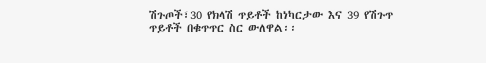ሽጉጦች፣30 የክላሽ ጥይቶች ከነካርታው እና 39 የሽጉጥ ጥይቶች በቁጥጥር ስር ውለዋል፡፡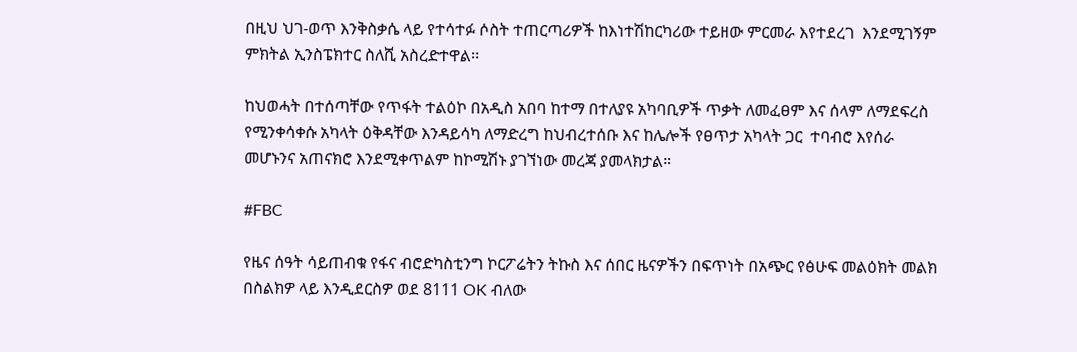በዚህ ህገ-ወጥ እንቅስቃሴ ላይ የተሳተፉ ሶስት ተጠርጣሪዎች ከእነተሽከርካሪው ተይዘው ምርመራ እየተደረገ  እንደሚገኝም ምክትል ኢንስፔክተር ስለሺ አስረድተዋል፡፡

ከህወሓት በተሰጣቸው የጥፋት ተልዕኮ በአዲስ አበባ ከተማ በተለያዩ አካባቢዎች ጥቃት ለመፈፀም እና ሰላም ለማደፍረስ የሚንቀሳቀሱ አካላት ዕቅዳቸው እንዳይሳካ ለማድረግ ከህብረተሰቡ እና ከሌሎች የፀጥታ አካላት ጋር  ተባብሮ እየሰራ መሆኑንና አጠናክሮ እንደሚቀጥልም ከኮሚሽኑ ያገኘነው መረጃ ያመላክታል።

#FBC

የዜና ሰዓት ሳይጠብቁ የፋና ብሮድካስቲንግ ኮርፖሬትን ትኩስ እና ሰበር ዜናዎችን በፍጥነት በአጭር የፅሁፍ መልዕክት መልክ በስልክዎ ላይ እንዲደርስዎ ወደ 8111 OK ብለው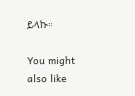ይላኩ።

You might also like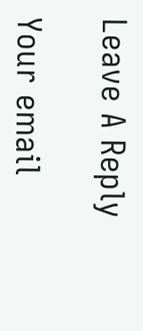Leave A Reply

Your email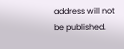address will not be published.